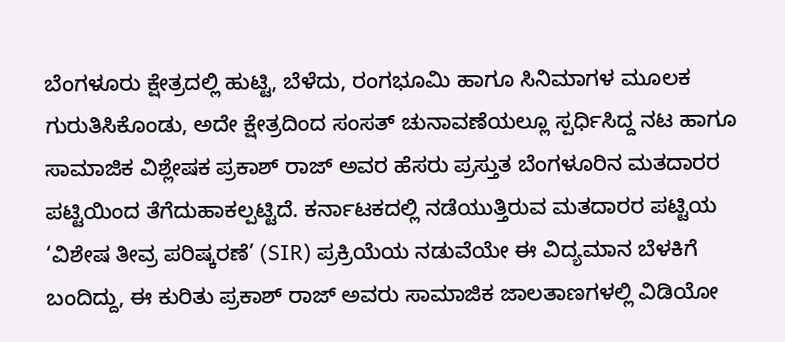ಬೆಂಗಳೂರು ಕ್ಷೇತ್ರದಲ್ಲಿ ಹುಟ್ಟಿ, ಬೆಳೆದು, ರಂಗಭೂಮಿ ಹಾಗೂ ಸಿನಿಮಾಗಳ ಮೂಲಕ ಗುರುತಿಸಿಕೊಂಡು, ಅದೇ ಕ್ಷೇತ್ರದಿಂದ ಸಂಸತ್ ಚುನಾವಣೆಯಲ್ಲೂ ಸ್ಪರ್ಧಿಸಿದ್ದ ನಟ ಹಾಗೂ ಸಾಮಾಜಿಕ ವಿಶ್ಲೇಷಕ ಪ್ರಕಾಶ್ ರಾಜ್ ಅವರ ಹೆಸರು ಪ್ರಸ್ತುತ ಬೆಂಗಳೂರಿನ ಮತದಾರರ ಪಟ್ಟಿಯಿಂದ ತೆಗೆದುಹಾಕಲ್ಪಟ್ಟಿದೆ. ಕರ್ನಾಟಕದಲ್ಲಿ ನಡೆಯುತ್ತಿರುವ ಮತದಾರರ ಪಟ್ಟಿಯ ‘ವಿಶೇಷ ತೀವ್ರ ಪರಿಷ್ಕರಣೆ’ (SIR) ಪ್ರಕ್ರಿಯೆಯ ನಡುವೆಯೇ ಈ ವಿದ್ಯಮಾನ ಬೆಳಕಿಗೆ ಬಂದಿದ್ದು, ಈ ಕುರಿತು ಪ್ರಕಾಶ್ ರಾಜ್ ಅವರು ಸಾಮಾಜಿಕ ಜಾಲತಾಣಗಳಲ್ಲಿ ವಿಡಿಯೋ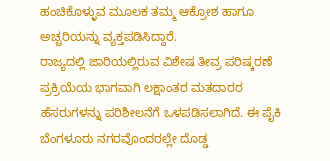ಹಂಚಿಕೊಳ್ಳುವ ಮೂಲಕ ತಮ್ಮ ಆಕ್ರೋಶ ಹಾಗೂ ಅಚ್ಚರಿಯನ್ನು ವ್ಯಕ್ತಪಡಿಸಿದ್ದಾರೆ.
ರಾಜ್ಯದಲ್ಲಿ ಜಾರಿಯಲ್ಲಿರುವ ವಿಶೇಷ ತೀವ್ರ ಪರಿಷ್ಕರಣೆ ಪ್ರಕ್ರಿಯೆಯ ಭಾಗವಾಗಿ ಲಕ್ಷಾಂತರ ಮತದಾರರ ಹೆಸರುಗಳನ್ನು ಪರಿಶೀಲನೆಗೆ ಒಳಪಡಿಸಲಾಗಿದೆ. ಈ ಪೈಕಿ ಬೆಂಗಳೂರು ನಗರವೊಂದರಲ್ಲೇ ದೊಡ್ಡ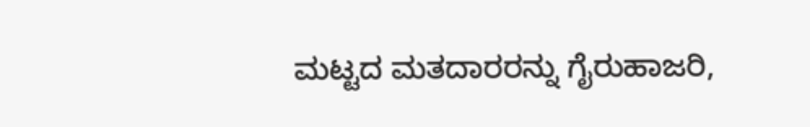ಮಟ್ಟದ ಮತದಾರರನ್ನು ಗೈರುಹಾಜರಿ,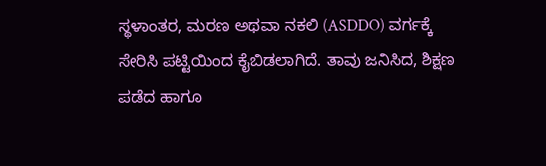ಸ್ಥಳಾಂತರ, ಮರಣ ಅಥವಾ ನಕಲಿ (ASDDO) ವರ್ಗಕ್ಕೆ ಸೇರಿಸಿ ಪಟ್ಟಿಯಿಂದ ಕೈಬಿಡಲಾಗಿದೆ. ತಾವು ಜನಿಸಿದ, ಶಿಕ್ಷಣ ಪಡೆದ ಹಾಗೂ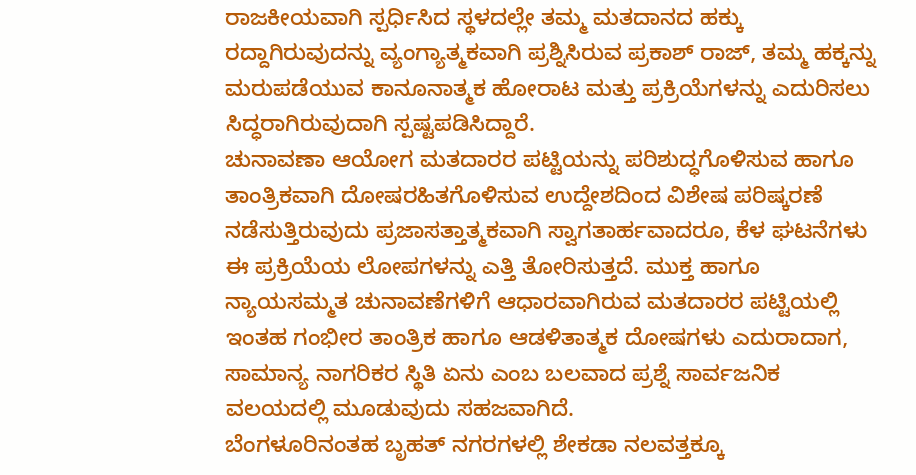ರಾಜಕೀಯವಾಗಿ ಸ್ಪರ್ಧಿಸಿದ ಸ್ಥಳದಲ್ಲೇ ತಮ್ಮ ಮತದಾನದ ಹಕ್ಕು ರದ್ದಾಗಿರುವುದನ್ನು ವ್ಯಂಗ್ಯಾತ್ಮಕವಾಗಿ ಪ್ರಶ್ನಿಸಿರುವ ಪ್ರಕಾಶ್ ರಾಜ್, ತಮ್ಮ ಹಕ್ಕನ್ನು ಮರುಪಡೆಯುವ ಕಾನೂನಾತ್ಮಕ ಹೋರಾಟ ಮತ್ತು ಪ್ರಕ್ರಿಯೆಗಳನ್ನು ಎದುರಿಸಲು ಸಿದ್ಧರಾಗಿರುವುದಾಗಿ ಸ್ಪಷ್ಟಪಡಿಸಿದ್ದಾರೆ.
ಚುನಾವಣಾ ಆಯೋಗ ಮತದಾರರ ಪಟ್ಟಿಯನ್ನು ಪರಿಶುದ್ಧಗೊಳಿಸುವ ಹಾಗೂ ತಾಂತ್ರಿಕವಾಗಿ ದೋಷರಹಿತಗೊಳಿಸುವ ಉದ್ದೇಶದಿಂದ ವಿಶೇಷ ಪರಿಷ್ಕರಣೆ ನಡೆಸುತ್ತಿರುವುದು ಪ್ರಜಾಸತ್ತಾತ್ಮಕವಾಗಿ ಸ್ವಾಗತಾರ್ಹವಾದರೂ, ಕೆಳ ಘಟನೆಗಳು ಈ ಪ್ರಕ್ರಿಯೆಯ ಲೋಪಗಳನ್ನು ಎತ್ತಿ ತೋರಿಸುತ್ತದೆ. ಮುಕ್ತ ಹಾಗೂ ನ್ಯಾಯಸಮ್ಮತ ಚುನಾವಣೆಗಳಿಗೆ ಆಧಾರವಾಗಿರುವ ಮತದಾರರ ಪಟ್ಟಿಯಲ್ಲಿ ಇಂತಹ ಗಂಭೀರ ತಾಂತ್ರಿಕ ಹಾಗೂ ಆಡಳಿತಾತ್ಮಕ ದೋಷಗಳು ಎದುರಾದಾಗ, ಸಾಮಾನ್ಯ ನಾಗರಿಕರ ಸ್ಥಿತಿ ಏನು ಎಂಬ ಬಲವಾದ ಪ್ರಶ್ನೆ ಸಾರ್ವಜನಿಕ ವಲಯದಲ್ಲಿ ಮೂಡುವುದು ಸಹಜವಾಗಿದೆ.
ಬೆಂಗಳೂರಿನಂತಹ ಬೃಹತ್ ನಗರಗಳಲ್ಲಿ ಶೇಕಡಾ ನಲವತ್ತಕ್ಕೂ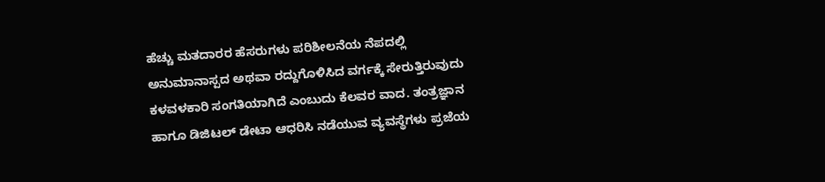ಹೆಚ್ಚು ಮತದಾರರ ಹೆಸರುಗಳು ಪರಿಶೀಲನೆಯ ನೆಪದಲ್ಲಿ ಅನುಮಾನಾಸ್ಪದ ಅಥವಾ ರದ್ದುಗೊಳಿಸಿದ ವರ್ಗಕ್ಕೆ ಸೇರುತ್ತಿರುವುದು ಕಳವಳಕಾರಿ ಸಂಗತಿಯಾಗಿದೆ ಎಂಬುದು ಕೆಲವರ ವಾದ. ತಂತ್ರಜ್ಞಾನ ಹಾಗೂ ಡಿಜಿಟಲ್ ಡೇಟಾ ಆಧರಿಸಿ ನಡೆಯುವ ವ್ಯವಸ್ಥೆಗಳು ಪ್ರಜೆಯ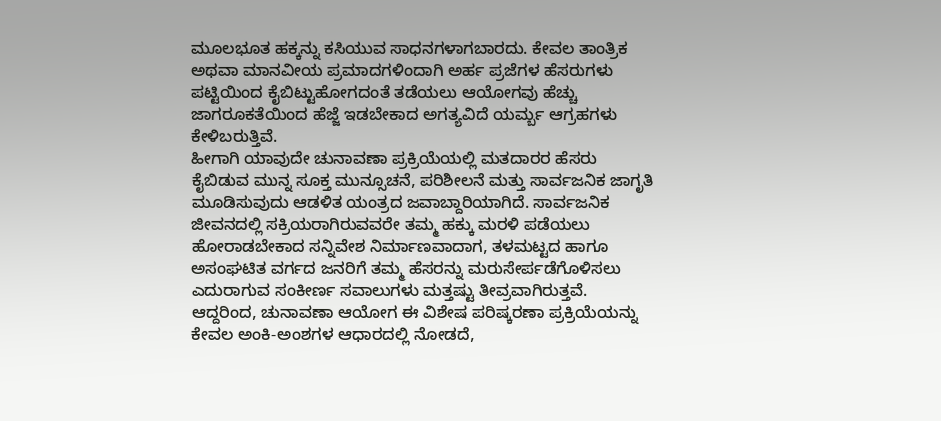ಮೂಲಭೂತ ಹಕ್ಕನ್ನು ಕಸಿಯುವ ಸಾಧನಗಳಾಗಬಾರದು. ಕೇವಲ ತಾಂತ್ರಿಕ ಅಥವಾ ಮಾನವೀಯ ಪ್ರಮಾದಗಳಿಂದಾಗಿ ಅರ್ಹ ಪ್ರಜೆಗಳ ಹೆಸರುಗಳು ಪಟ್ಟಿಯಿಂದ ಕೈಬಿಟ್ಟುಹೋಗದಂತೆ ತಡೆಯಲು ಆಯೋಗವು ಹೆಚ್ಚು ಜಾಗರೂಕತೆಯಿಂದ ಹೆಜ್ಜೆ ಇಡಬೇಕಾದ ಅಗತ್ಯವಿದೆ ಯರ್ಮ್ಬ ಆಗ್ರಹಗಳು ಕೇಳಿಬರುತ್ತಿವೆ.
ಹೀಗಾಗಿ ಯಾವುದೇ ಚುನಾವಣಾ ಪ್ರಕ್ರಿಯೆಯಲ್ಲಿ ಮತದಾರರ ಹೆಸರು ಕೈಬಿಡುವ ಮುನ್ನ ಸೂಕ್ತ ಮುನ್ಸೂಚನೆ, ಪರಿಶೀಲನೆ ಮತ್ತು ಸಾರ್ವಜನಿಕ ಜಾಗೃತಿ ಮೂಡಿಸುವುದು ಆಡಳಿತ ಯಂತ್ರದ ಜವಾಬ್ದಾರಿಯಾಗಿದೆ. ಸಾರ್ವಜನಿಕ ಜೀವನದಲ್ಲಿ ಸಕ್ರಿಯರಾಗಿರುವವರೇ ತಮ್ಮ ಹಕ್ಕು ಮರಳಿ ಪಡೆಯಲು ಹೋರಾಡಬೇಕಾದ ಸನ್ನಿವೇಶ ನಿರ್ಮಾಣವಾದಾಗ, ತಳಮಟ್ಟದ ಹಾಗೂ ಅಸಂಘಟಿತ ವರ್ಗದ ಜನರಿಗೆ ತಮ್ಮ ಹೆಸರನ್ನು ಮರುಸೇರ್ಪಡೆಗೊಳಿಸಲು ಎದುರಾಗುವ ಸಂಕೀರ್ಣ ಸವಾಲುಗಳು ಮತ್ತಷ್ಟು ತೀವ್ರವಾಗಿರುತ್ತವೆ.
ಆದ್ದರಿಂದ, ಚುನಾವಣಾ ಆಯೋಗ ಈ ವಿಶೇಷ ಪರಿಷ್ಕರಣಾ ಪ್ರಕ್ರಿಯೆಯನ್ನು ಕೇವಲ ಅಂಕಿ-ಅಂಶಗಳ ಆಧಾರದಲ್ಲಿ ನೋಡದೆ,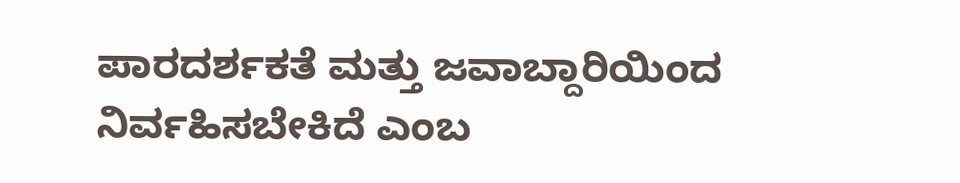ಪಾರದರ್ಶಕತೆ ಮತ್ತು ಜವಾಬ್ದಾರಿಯಿಂದ ನಿರ್ವಹಿಸಬೇಕಿದೆ ಎಂಬ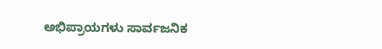ಅಭಿಪ್ರಾಯಗಳು ಸಾರ್ವಜನಿಕ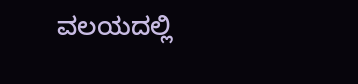ವಲಯದಲ್ಲಿ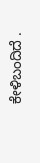ಕೇಳಿಬಂದಿದೆ .